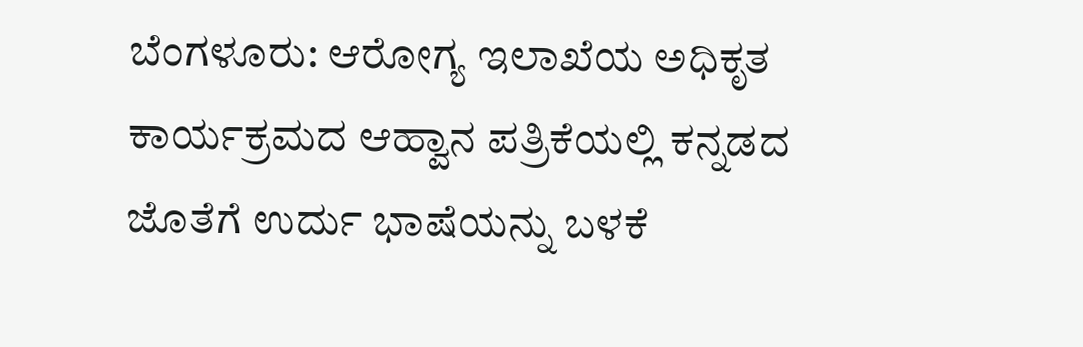ಬೆಂಗಳೂರು: ಆರೋಗ್ಯ ಇಲಾಖೆಯ ಅಧಿಕೃತ ಕಾರ್ಯಕ್ರಮದ ಆಹ್ವಾನ ಪತ್ರಿಕೆಯಲ್ಲಿ ಕನ್ನಡದ ಜೊತೆಗೆ ಉರ್ದು ಭಾಷೆಯನ್ನು ಬಳಕೆ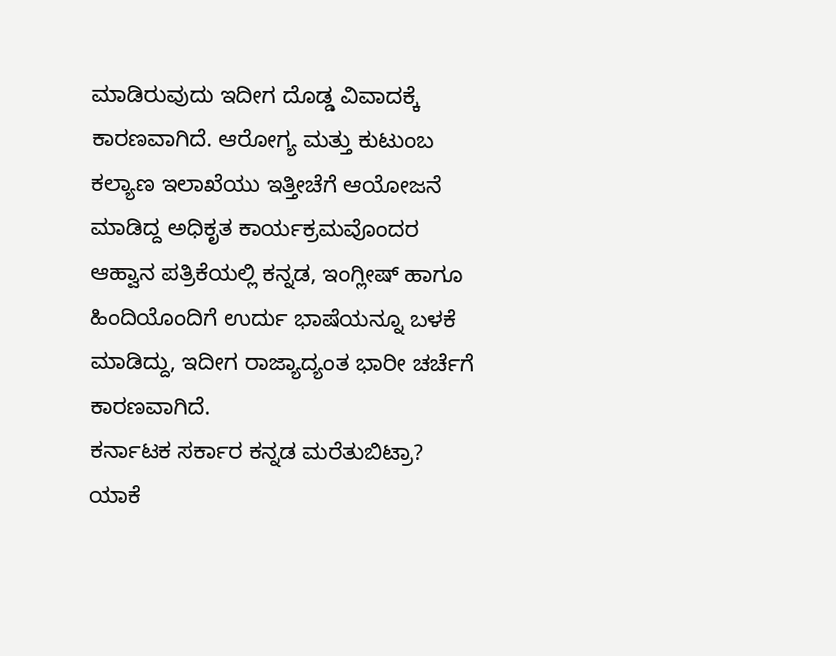ಮಾಡಿರುವುದು ಇದೀಗ ದೊಡ್ಡ ವಿವಾದಕ್ಕೆ ಕಾರಣವಾಗಿದೆ. ಆರೋಗ್ಯ ಮತ್ತು ಕುಟುಂಬ ಕಲ್ಯಾಣ ಇಲಾಖೆಯು ಇತ್ತೀಚೆಗೆ ಆಯೋಜನೆ ಮಾಡಿದ್ದ ಅಧಿಕೃತ ಕಾರ್ಯಕ್ರಮವೊಂದರ ಆಹ್ವಾನ ಪತ್ರಿಕೆಯಲ್ಲಿ ಕನ್ನಡ, ಇಂಗ್ಲೀಷ್ ಹಾಗೂ ಹಿಂದಿಯೊಂದಿಗೆ ಉರ್ದು ಭಾಷೆಯನ್ನೂ ಬಳಕೆ ಮಾಡಿದ್ದು, ಇದೀಗ ರಾಜ್ಯಾದ್ಯಂತ ಭಾರೀ ಚರ್ಚೆಗೆ ಕಾರಣವಾಗಿದೆ.
ಕರ್ನಾಟಕ ಸರ್ಕಾರ ಕನ್ನಡ ಮರೆತುಬಿಟ್ರಾ?
ಯಾಕೆ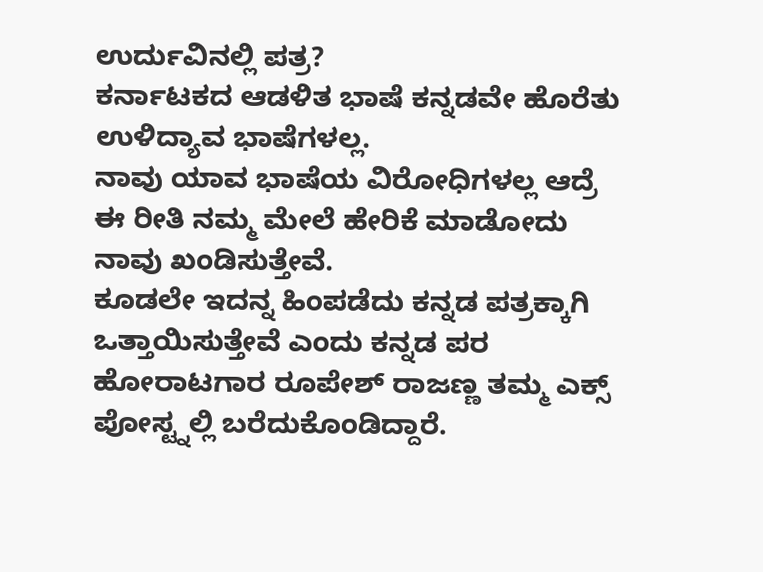ಉರ್ದುವಿನಲ್ಲಿ ಪತ್ರ?
ಕರ್ನಾಟಕದ ಆಡಳಿತ ಭಾಷೆ ಕನ್ನಡವೇ ಹೊರೆತು ಉಳಿದ್ಯಾವ ಭಾಷೆಗಳಲ್ಲ.
ನಾವು ಯಾವ ಭಾಷೆಯ ವಿರೋಧಿಗಳಲ್ಲ ಆದ್ರೆ ಈ ರೀತಿ ನಮ್ಮ ಮೇಲೆ ಹೇರಿಕೆ ಮಾಡೋದು ನಾವು ಖಂಡಿಸುತ್ತೇವೆ.
ಕೂಡಲೇ ಇದನ್ನ ಹಿಂಪಡೆದು ಕನ್ನಡ ಪತ್ರಕ್ಕಾಗಿ ಒತ್ತಾಯಿಸುತ್ತೇವೆ ಎಂದು ಕನ್ನಡ ಪರ ಹೋರಾಟಗಾರ ರೂಪೇಶ್ ರಾಜಣ್ಣ ತಮ್ಮ ಎಕ್ಸ್ ಪೋಸ್ಟ್ನಲ್ಲಿ ಬರೆದುಕೊಂಡಿದ್ದಾರೆ.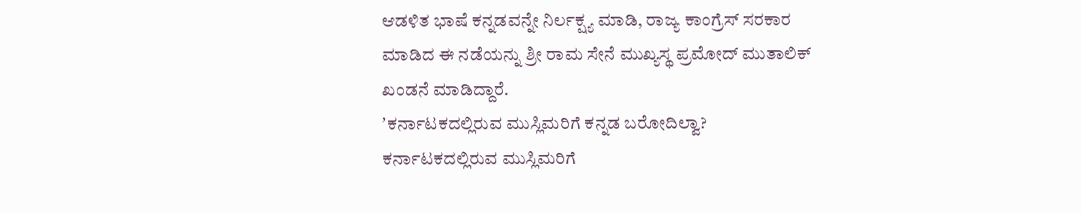ಆಡಳಿತ ಭಾಷೆ ಕನ್ನಡವನ್ನೇ ನಿರ್ಲಕ್ಷ್ಯ ಮಾಡಿ, ರಾಜ್ಯ ಕಾಂಗ್ರೆಸ್ ಸರಕಾರ ಮಾಡಿದ ಈ ನಡೆಯನ್ನು ಶ್ರೀ ರಾಮ ಸೇನೆ ಮುಖ್ಯಸ್ಥ ಪ್ರಮೋದ್ ಮುತಾಲಿಕ್ ಖಂಡನೆ ಮಾಡಿದ್ದಾರೆ.
ʼಕರ್ನಾಟಕದಲ್ಲಿರುವ ಮುಸ್ಲಿಮರಿಗೆ ಕನ್ನಡ ಬರೋದಿಲ್ವಾ? ಕರ್ನಾಟಕದಲ್ಲಿರುವ ಮುಸ್ಲಿಮರಿಗೆ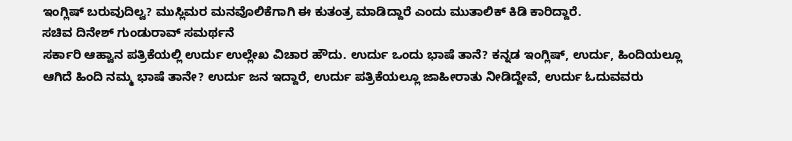ಇಂಗ್ಲಿಷ್ ಬರುವುದಿಲ್ವ? ಮುಸ್ಲಿಮರ ಮನವೊಲಿಕೆಗಾಗಿ ಈ ಕುತಂತ್ರ ಮಾಡಿದ್ದಾರೆ ಎಂದು ಮುತಾಲಿಕ್ ಕಿಡಿ ಕಾರಿದ್ದಾರೆ.
ಸಚಿವ ದಿನೇಶ್ ಗುಂಡುರಾವ್ ಸಮರ್ಥನೆ
ಸರ್ಕಾರಿ ಆಹ್ವಾನ ಪತ್ರಿಕೆಯಲ್ಲಿ ಉರ್ದು ಉಲ್ಲೇಖ ವಿಚಾರ ಹೌದು. ಉರ್ದು ಒಂದು ಭಾಷೆ ತಾನೆ? ಕನ್ನಡ ಇಂಗ್ಲಿಷ್, ಉರ್ದು, ಹಿಂದಿಯಲ್ಲೂ ಆಗಿದೆ ಹಿಂದಿ ನಮ್ಮ ಭಾಷೆ ತಾನೇ? ಉರ್ದು ಜನ ಇದ್ದಾರೆ, ಉರ್ದು ಪತ್ರಿಕೆಯಲ್ಲೂ ಜಾಹೀರಾತು ನೀಡಿದ್ದೇವೆ, ಉರ್ದು ಓದುವವರು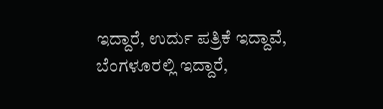ಇದ್ದಾರೆ, ಉರ್ದು ಪತ್ರಿಕೆ ಇದ್ದಾವೆ, ಬೆಂಗಳೂರಲ್ಲಿ ಇದ್ದಾರೆ,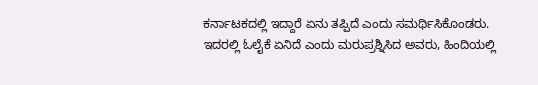ಕರ್ನಾಟಕದಲ್ಲಿ ಇದ್ದಾರೆ ಏನು ತಪ್ಪಿದೆ ಎಂದು ಸಮರ್ಥಿಸಿಕೊಂಡರು.
ಇದರಲ್ಲಿ ಓಲೈಕೆ ಏನಿದೆ ಎಂದು ಮರುಪ್ರಶ್ನಿಸಿದ ಅವರು, ಹಿಂದಿಯಲ್ಲಿ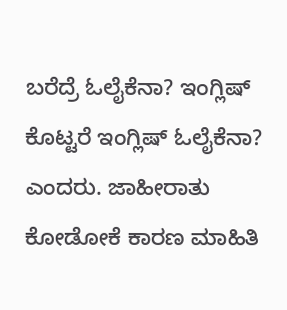ಬರೆದ್ರೆ ಓಲೈಕೆನಾ? ಇಂಗ್ಲಿಷ್ ಕೊಟ್ಟರೆ ಇಂಗ್ಲಿಷ್ ಓಲೈಕೆನಾ? ಎಂದರು. ಜಾಹೀರಾತು ಕೋಡೋಕೆ ಕಾರಣ ಮಾಹಿತಿ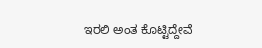ಇರಲಿ ಅಂತ ಕೊಟ್ಟಿದ್ದೇವೆ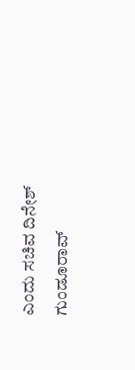ಎಂದು ಸಚಿವ ದಿನೇಶ್ ಗುಂಡೂರಾವ್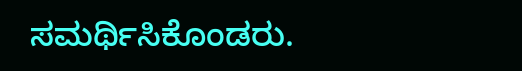ಸಮರ್ಥಿಸಿಕೊಂಡರು.